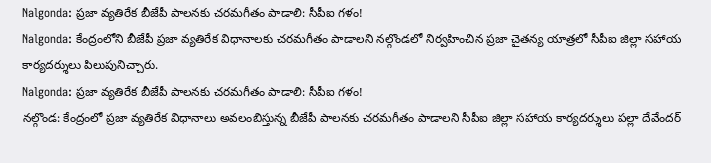Nalgonda: ప్రజా వ్యతిరేక బీజేపీ పాలనకు చరమగీతం పాడాలి: సీపీఐ గళం!
Nalgonda: కేంద్రంలోని బీజేపీ ప్రజా వ్యతిరేక విధానాలకు చరమగీతం పాడాలని నల్గొండలో నిర్వహించిన ప్రజా చైతన్య యాత్రలో సీపీఐ జిల్లా సహాయ కార్యదర్శులు పిలుపునిచ్చారు.
Nalgonda: ప్రజా వ్యతిరేక బీజేపీ పాలనకు చరమగీతం పాడాలి: సీపీఐ గళం!
నల్గొండ: కేంద్రంలో ప్రజా వ్యతిరేక విధానాలు అవలంబిస్తున్న బీజేపీ పాలనకు చరమగీతం పాడాలని సీపీఐ జిల్లా సహాయ కార్యదర్శులు పల్లా దేవేందర్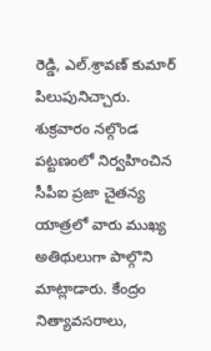రెడ్డి, ఎల్.శ్రావణ్ కుమార్ పిలుపునిచ్చారు.
శుక్రవారం నల్గొండ పట్టణంలో నిర్వహించిన సీపీఐ ప్రజా చైతన్య యాత్రలో వారు ముఖ్య అతిథులుగా పాల్గొని మాట్లాడారు. కేంద్రం నిత్యావసరాలు,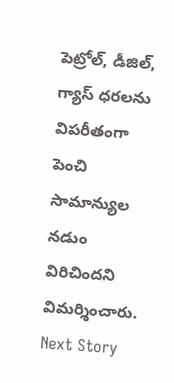పెట్రోల్, డీజిల్, గ్యాస్ ధరలను విపరీతంగా పెంచి సామాన్యుల నడుం విరిచిందని విమర్శించారు.
Next Story